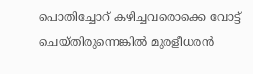പൊതിച്ചോറ് കഴിച്ചവരൊക്കെ വോട്ട് ചെയ്തിരുന്നെങ്കിൽ മുരളീധരൻ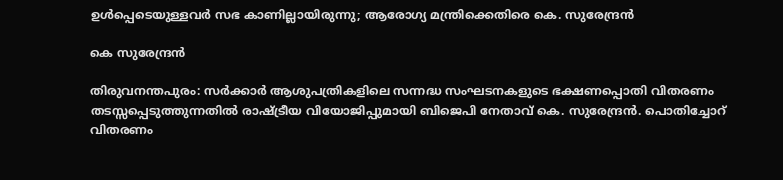ഉൾപ്പെടെയുള്ളവർ സഭ കാണില്ലായിരുന്നു; ആരോഗ്യ മന്ത്രിക്കെതിരെ കെ. സുരേന്ദ്രൻ

കെ സുരേന്ദ്രൻ

തിരുവനന്തപുരം: സർക്കാർ ആശുപത്രികളിലെ സന്നദ്ധ സംഘടനകളുടെ ഭക്ഷണപ്പൊതി വിതരണം തടസ്സപ്പെടുത്തുന്നതിൽ രാഷ്ട്രീയ വിയോജിപ്പുമായി ബിജെപി നേതാവ് കെ. സുരേന്ദ്രൻ. പൊതിച്ചോറ് വിതരണം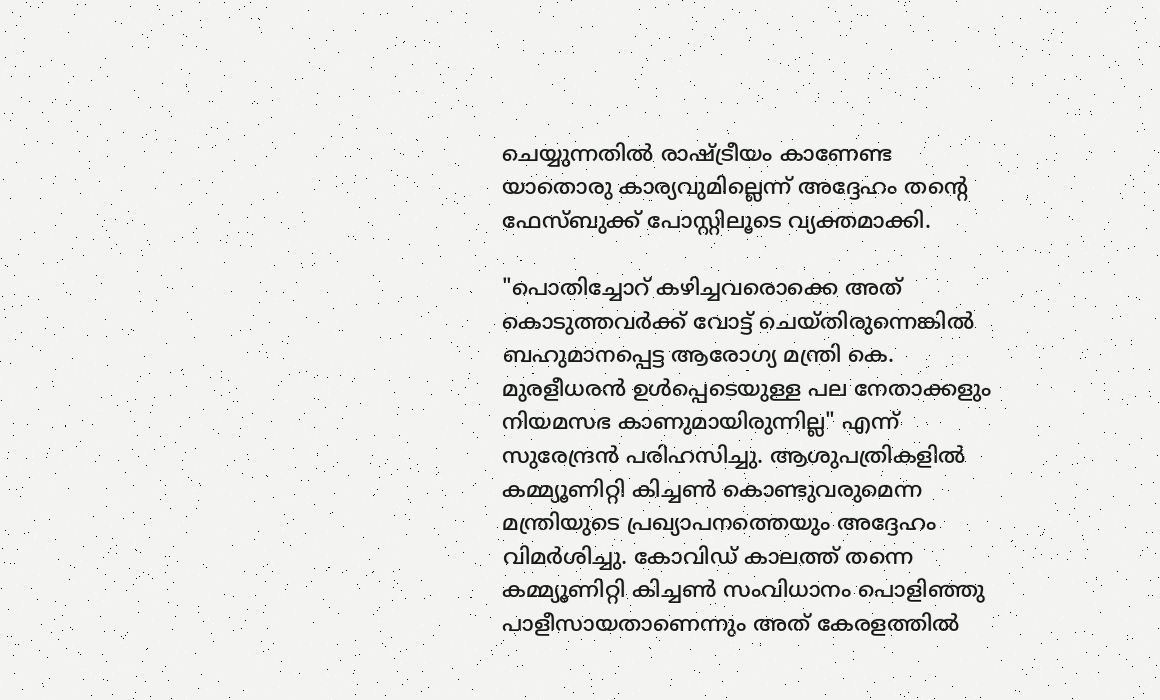ചെയ്യുന്നതിൽ രാഷ്ട്രീയം കാണേണ്ട യാതൊരു കാര്യവുമില്ലെന്ന് അദ്ദേഹം തന്റെ ഫേസ്ബുക്ക് പോസ്റ്റിലൂടെ വ്യക്തമാക്കി.

"പൊതിച്ചോറ് കഴിച്ചവരൊക്കെ അത് കൊടുത്തവർക്ക് വോട്ട് ചെയ്തിരുന്നെങ്കിൽ ബഹുമാനപ്പെട്ട ആരോഗ്യ മന്ത്രി കെ. മുരളീധരൻ ഉൾപ്പെടെയുള്ള പല നേതാക്കളും നിയമസഭ കാണുമായിരുന്നില്ല" എന്ന് സുരേന്ദ്രൻ പരിഹസിച്ചു. ആശുപത്രികളിൽ കമ്മ്യൂണിറ്റി കിച്ചൺ കൊണ്ടുവരുമെന്ന മന്ത്രിയുടെ പ്രഖ്യാപനത്തെയും അദ്ദേഹം വിമർശിച്ചു. കോവിഡ് കാലത്ത് തന്നെ കമ്മ്യൂണിറ്റി കിച്ചൺ സംവിധാനം പൊളിഞ്ഞു പാളീസായതാണെന്നും അത് കേരളത്തിൽ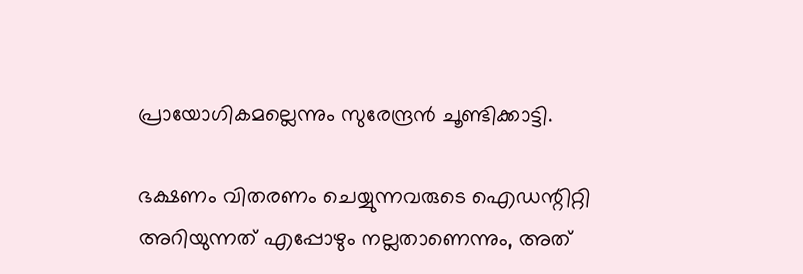പ്രായോഗികമല്ലെന്നും സുരേന്ദ്രൻ ചൂണ്ടിക്കാട്ടി.

ഭക്ഷണം വിതരണം ചെയ്യുന്നവരുടെ ഐഡന്റിറ്റി അറിയുന്നത് എപ്പോഴും നല്ലതാണെന്നും, അത്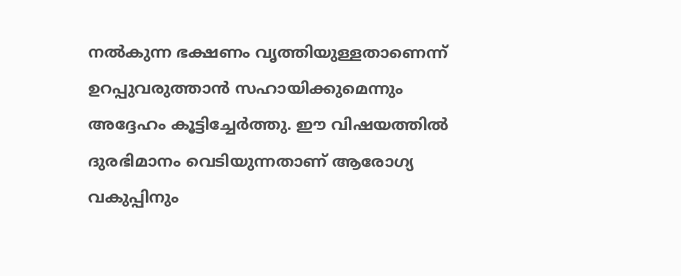നൽകുന്ന ഭക്ഷണം വൃത്തിയുള്ളതാണെന്ന് ഉറപ്പുവരുത്താൻ സഹായിക്കുമെന്നും അദ്ദേഹം കൂട്ടിച്ചേർത്തു. ഈ വിഷയത്തിൽ ദുരഭിമാനം വെടിയുന്നതാണ് ആരോഗ്യ വകുപ്പിനും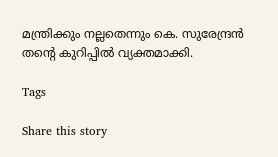മന്ത്രിക്കും നല്ലതെന്നും കെ. സുരേന്ദ്രൻ തന്റെ കുറിപ്പിൽ വ്യക്തമാക്കി.

Tags

Share this story